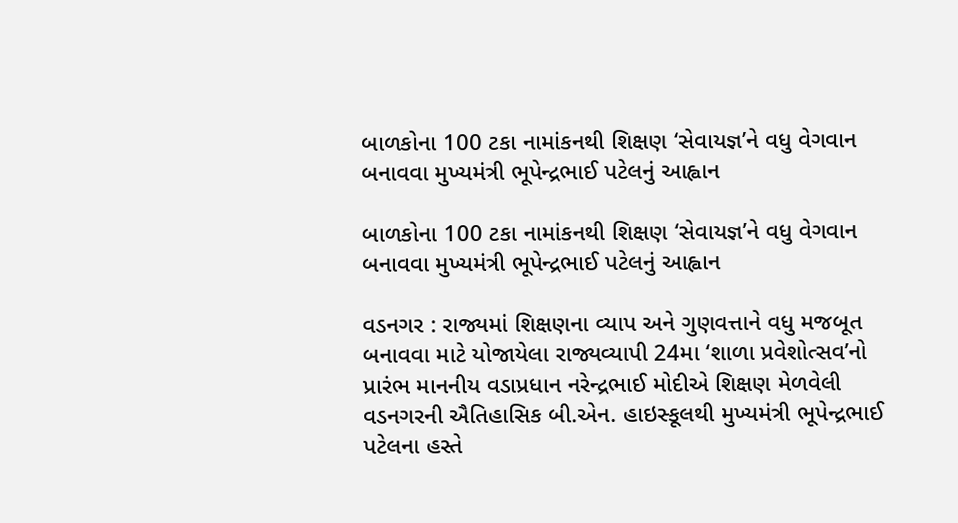બાળકોના 100 ટકા નામાંકનથી શિક્ષણ ‘સેવાયજ્ઞ’ને વધુ વેગવાન બનાવવા મુખ્યમંત્રી ભૂપેન્દ્રભાઈ પટેલનું આહ્વાન

બાળકોના 100 ટકા નામાંકનથી શિક્ષણ ‘સેવાયજ્ઞ’ને વધુ વેગવાન બનાવવા મુખ્યમંત્રી ભૂપેન્દ્રભાઈ પટેલનું આહ્વાન

વડનગર : રાજ્યમાં શિક્ષણના વ્યાપ અને ગુણવત્તાને વધુ મજબૂત બનાવવા માટે યોજાયેલા રાજ્યવ્યાપી 24મા ‘શાળા પ્રવેશોત્સવ’નો પ્રારંભ માનનીય વડાપ્રધાન નરેન્દ્રભાઈ મોદીએ શિક્ષણ મેળવેલી વડનગરની ઐતિહાસિક બી.એન. હાઇસ્કૂલથી મુખ્યમંત્રી ભૂપેન્દ્રભાઈ પટેલના હસ્તે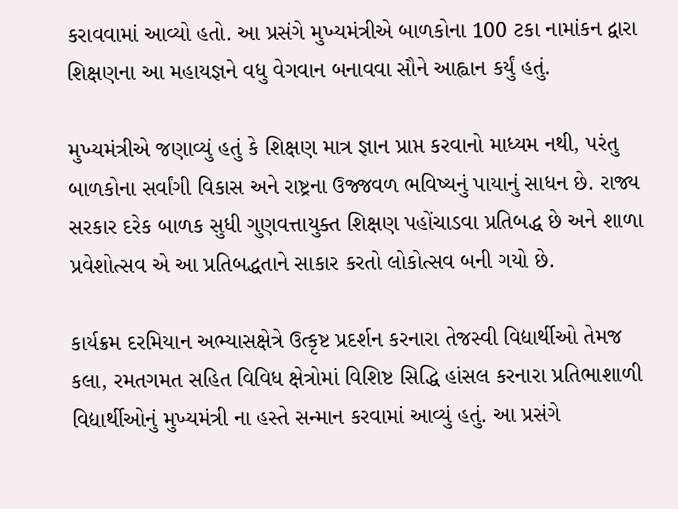કરાવવામાં આવ્યો હતો. આ પ્રસંગે મુખ્યમંત્રીએ બાળકોના 100 ટકા નામાંકન દ્વારા શિક્ષણના આ મહાયજ્ઞને વધુ વેગવાન બનાવવા સૌને આહ્વાન કર્યું હતું.

મુખ્યમંત્રીએ જણાવ્યું હતું કે શિક્ષણ માત્ર જ્ઞાન પ્રાપ્ત કરવાનો માધ્યમ નથી, પરંતુ બાળકોના સર્વાંગી વિકાસ અને રાષ્ટ્રના ઉજ્જવળ ભવિષ્યનું પાયાનું સાધન છે. રાજ્ય સરકાર દરેક બાળક સુધી ગુણવત્તાયુક્ત શિક્ષણ પહોંચાડવા પ્રતિબદ્ધ છે અને શાળા પ્રવેશોત્સવ એ આ પ્રતિબદ્ધતાને સાકાર કરતો લોકોત્સવ બની ગયો છે.

કાર્યક્રમ દરમિયાન અભ્યાસક્ષેત્રે ઉત્કૃષ્ટ પ્રદર્શન કરનારા તેજસ્વી વિદ્યાર્થીઓ તેમજ કલા, રમતગમત સહિત વિવિધ ક્ષેત્રોમાં વિશિષ્ટ સિદ્ધિ હાંસલ કરનારા પ્રતિભાશાળી વિદ્યાર્થીઓનું મુખ્યમંત્રી ના હસ્તે સન્માન કરવામાં આવ્યું હતું. આ પ્રસંગે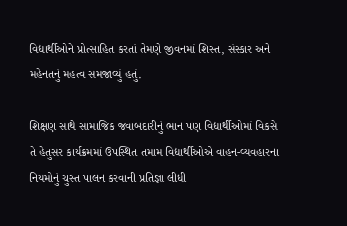વિદ્યાર્થીઓને પ્રોત્સાહિત કરતાં તેમણે જીવનમાં શિસ્ત, સંસ્કાર અને મહેનતનું મહત્વ સમજાવ્યું હતું.

શિક્ષણ સાથે સામાજિક જવાબદારીનું ભાન પણ વિદ્યાર્થીઓમાં વિકસે તે હેતુસર કાર્યક્રમમાં ઉપસ્થિત તમામ વિદ્યાર્થીઓએ વાહન-વ્યવહારના નિયમોનું ચુસ્ત પાલન કરવાની પ્રતિજ્ઞા લીધી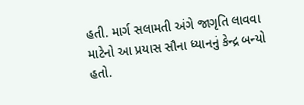હતી. માર્ગ સલામતી અંગે જાગૃતિ લાવવા માટેનો આ પ્રયાસ સૌના ધ્યાનનું કેન્દ્ર બન્યો હતો.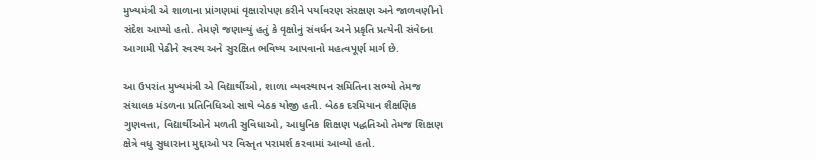મુખ્યમંત્રી એ શાળાના પ્રાંગણમાં વૃક્ષારોપણ કરીને પર્યાવરણ સંરક્ષણ અને જાળવણીનો સંદેશ આપ્યો હતો. તેમણે જણાવ્યું હતું કે વૃક્ષોનું સંવર્ધન અને પ્રકૃતિ પ્રત્યેની સંવેદના આગામી પેઢીને સ્વસ્થ અને સુરક્ષિત ભવિષ્ય આપવાનો મહત્વપૂર્ણ માર્ગ છે.

આ ઉપરાંત મુખ્યમંત્રી એ વિદ્યાર્થીઓ, શાળા વ્યવસ્થાપન સમિતિના સભ્યો તેમજ સંચાલક મંડળના પ્રતિનિધિઓ સાથે બેઠક યોજી હતી. બેઠક દરમિયાન શૈક્ષણિક ગુણવત્તા, વિદ્યાર્થીઓને મળતી સુવિધાઓ, આધુનિક શિક્ષણ પદ્ધતિઓ તેમજ શિક્ષણ ક્ષેત્રે વધુ સુધારાના મુદ્દાઓ પર વિસ્તૃત પરામર્શ કરવામાં આવ્યો હતો.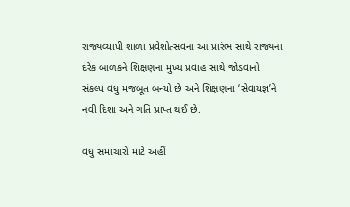રાજ્યવ્યાપી શાળા પ્રવેશોત્સવના આ પ્રારંભ સાથે રાજ્યના દરેક બાળકને શિક્ષણના મુખ્ય પ્રવાહ સાથે જોડવાનો સંકલ્પ વધુ મજબૂત બન્યો છે અને શિક્ષણના ‘સેવાયજ્ઞ’ને નવી દિશા અને ગતિ પ્રાપ્ત થઈ છે.

વધુ સમાચારો માટે અહીં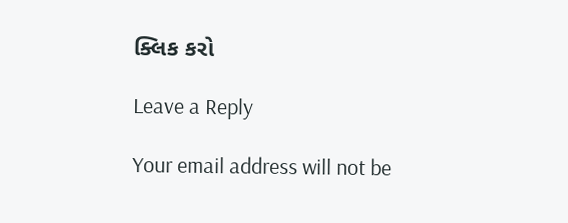ક્લિક કરો

Leave a Reply

Your email address will not be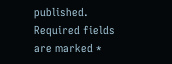published. Required fields are marked *